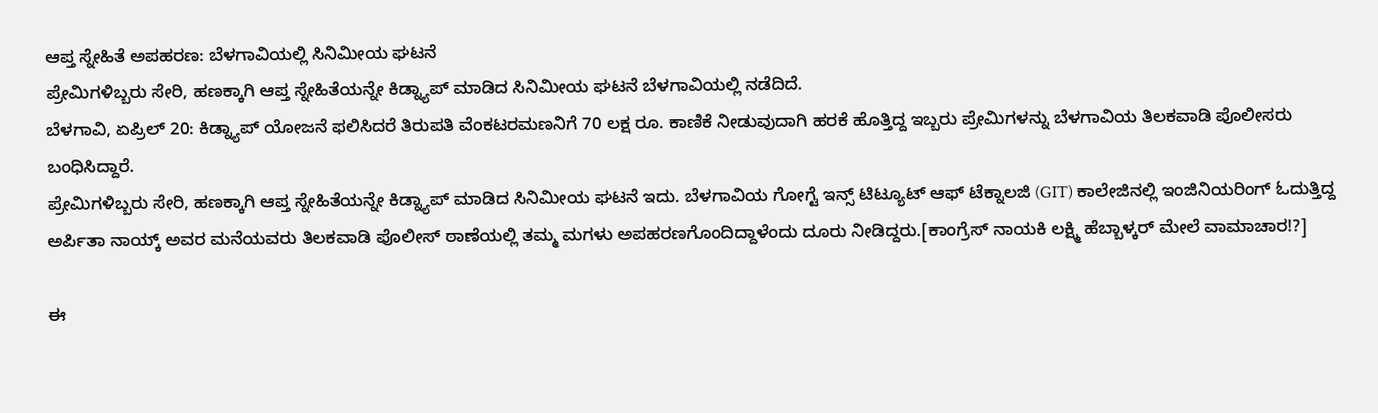ಆಪ್ತ ಸ್ನೇಹಿತೆ ಅಪಹರಣ: ಬೆಳಗಾವಿಯಲ್ಲಿ ಸಿನಿಮೀಯ ಘಟನೆ
ಪ್ರೇಮಿಗಳಿಬ್ಬರು ಸೇರಿ, ಹಣಕ್ಕಾಗಿ ಆಪ್ತ ಸ್ನೇಹಿತೆಯನ್ನೇ ಕಿಡ್ನ್ಯಾಪ್ ಮಾಡಿದ ಸಿನಿಮೀಯ ಘಟನೆ ಬೆಳಗಾವಿಯಲ್ಲಿ ನಡೆದಿದೆ.
ಬೆಳಗಾವಿ, ಏಪ್ರಿಲ್ 20: ಕಿಡ್ನ್ಯಾಪ್ ಯೋಜನೆ ಫಲಿಸಿದರೆ ತಿರುಪತಿ ವೆಂಕಟರಮಣನಿಗೆ 70 ಲಕ್ಷ ರೂ. ಕಾಣಿಕೆ ನೀಡುವುದಾಗಿ ಹರಕೆ ಹೊತ್ತಿದ್ದ ಇಬ್ಬರು ಪ್ರೇಮಿಗಳನ್ನು ಬೆಳಗಾವಿಯ ತಿಲಕವಾಡಿ ಪೊಲೀಸರು ಬಂಧಿಸಿದ್ದಾರೆ.
ಪ್ರೇಮಿಗಳಿಬ್ಬರು ಸೇರಿ, ಹಣಕ್ಕಾಗಿ ಆಪ್ತ ಸ್ನೇಹಿತೆಯನ್ನೇ ಕಿಡ್ನ್ಯಾಪ್ ಮಾಡಿದ ಸಿನಿಮೀಯ ಘಟನೆ ಇದು. ಬೆಳಗಾವಿಯ ಗೋಗ್ಟೆ ಇನ್ಸ್ ಟಿಟ್ಯೂಟ್ ಆಫ್ ಟೆಕ್ನಾಲಜಿ (GIT) ಕಾಲೇಜಿನಲ್ಲಿ ಇಂಜಿನಿಯರಿಂಗ್ ಓದುತ್ತಿದ್ದ ಅರ್ಪಿತಾ ನಾಯ್ಕ್ ಅವರ ಮನೆಯವರು ತಿಲಕವಾಡಿ ಪೊಲೀಸ್ ಠಾಣೆಯಲ್ಲಿ ತಮ್ಮ ಮಗಳು ಅಪಹರಣಗೊಂದಿದ್ದಾಳೆಂದು ದೂರು ನೀಡಿದ್ದರು.[ಕಾಂಗ್ರೆಸ್ ನಾಯಕಿ ಲಕ್ಷ್ಮಿ ಹೆಬ್ಬಾಳ್ಕರ್ ಮೇಲೆ ವಾಮಾಚಾರ!?]

ಈ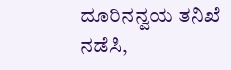ದೂರಿನನ್ವಯ ತನಿಖೆ ನಡೆಸಿ,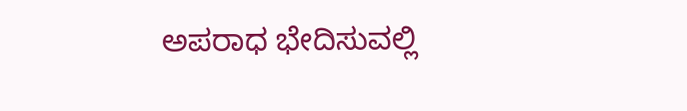ಅಪರಾಧ ಭೇದಿಸುವಲ್ಲಿ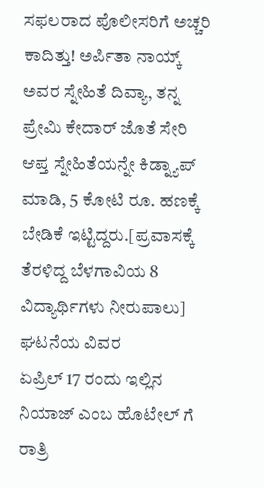ಸಫಲರಾದ ಪೊಲೀಸರಿಗೆ ಅಚ್ಚರಿ ಕಾದಿತ್ತು! ಅರ್ಪಿತಾ ನಾಯ್ಕ್ ಅವರ ಸ್ನೇಹಿತೆ ದಿವ್ಯಾ, ತನ್ನ ಪ್ರೇಮಿ ಕೇದಾರ್ ಜೊತೆ ಸೇರಿ ಆಪ್ತ ಸ್ನೇಹಿತೆಯನ್ನೇ ಕಿಡ್ನ್ಯಾಪ್ ಮಾಡಿ, 5 ಕೋಟಿ ರೂ. ಹಣಕ್ಕೆ ಬೇಡಿಕೆ ಇಟ್ಟಿದ್ದರು.[ಪ್ರವಾಸಕ್ಕೆ ತೆರಳಿದ್ದ ಬೆಳಗಾವಿಯ 8 ವಿದ್ಯಾರ್ಥಿಗಳು ನೀರುಪಾಲು]
ಘಟನೆಯ ವಿವರ
ಏಪ್ರಿಲ್ 17 ರಂದು ಇಲ್ಲಿನ ನಿಯಾಜ್ ಎಂಬ ಹೊಟೇಲ್ ಗೆ ರಾತ್ರಿ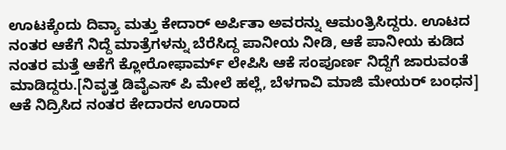ಊಟಕ್ಕೆಂದು ದಿವ್ಯಾ ಮತ್ತು ಕೇದಾರ್ ಅರ್ಪಿತಾ ಅವರನ್ನು ಆಮಂತ್ರಿಸಿದ್ದರು. ಊಟದ ನಂತರ ಆಕೆಗೆ ನಿದ್ದೆ ಮಾತ್ರೆಗಳನ್ನು ಬೆರೆಸಿದ್ದ ಪಾನೀಯ ನೀಡಿ, ಆಕೆ ಪಾನೀಯ ಕುಡಿದ ನಂತರ ಮತ್ತೆ ಆಕೆಗೆ ಕ್ಲೋರೋಫಾರ್ಮ್ ಲೇಪಿಸಿ ಆಕೆ ಸಂಪೂರ್ಣ ನಿದ್ದೆಗೆ ಜಾರುವಂತೆ ಮಾಡಿದ್ದರು.[ನಿವೃತ್ತ ಡಿವೈಎಸ್ ಪಿ ಮೇಲೆ ಹಲ್ಲೆ, ಬೆಳಗಾವಿ ಮಾಜಿ ಮೇಯರ್ ಬಂಧನ]
ಆಕೆ ನಿದ್ರಿಸಿದ ನಂತರ ಕೇದಾರನ ಊರಾದ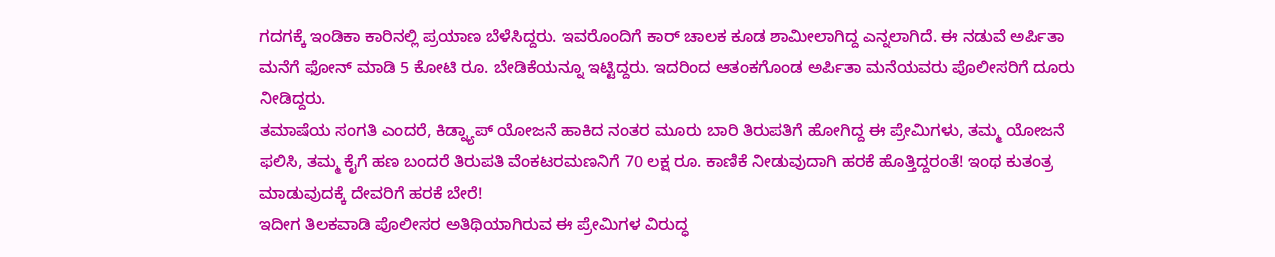ಗದಗಕ್ಕೆ ಇಂಡಿಕಾ ಕಾರಿನಲ್ಲಿ ಪ್ರಯಾಣ ಬೆಳೆಸಿದ್ದರು. ಇವರೊಂದಿಗೆ ಕಾರ್ ಚಾಲಕ ಕೂಡ ಶಾಮೀಲಾಗಿದ್ದ ಎನ್ನಲಾಗಿದೆ. ಈ ನಡುವೆ ಅರ್ಪಿತಾ ಮನೆಗೆ ಫೋನ್ ಮಾಡಿ 5 ಕೋಟಿ ರೂ. ಬೇಡಿಕೆಯನ್ನೂ ಇಟ್ಟಿದ್ದರು. ಇದರಿಂದ ಆತಂಕಗೊಂಡ ಅರ್ಪಿತಾ ಮನೆಯವರು ಪೊಲೀಸರಿಗೆ ದೂರು ನೀಡಿದ್ದರು.
ತಮಾಷೆಯ ಸಂಗತಿ ಎಂದರೆ, ಕಿಡ್ನ್ಯಾಪ್ ಯೋಜನೆ ಹಾಕಿದ ನಂತರ ಮೂರು ಬಾರಿ ತಿರುಪತಿಗೆ ಹೋಗಿದ್ದ ಈ ಪ್ರೇಮಿಗಳು, ತಮ್ಮ ಯೋಜನೆ ಫಲಿಸಿ, ತಮ್ಮ ಕೈಗೆ ಹಣ ಬಂದರೆ ತಿರುಪತಿ ವೆಂಕಟರಮಣನಿಗೆ 70 ಲಕ್ಷ ರೂ. ಕಾಣಿಕೆ ನೀಡುವುದಾಗಿ ಹರಕೆ ಹೊತ್ತಿದ್ದರಂತೆ! ಇಂಥ ಕುತಂತ್ರ ಮಾಡುವುದಕ್ಕೆ ದೇವರಿಗೆ ಹರಕೆ ಬೇರೆ!
ಇದೀಗ ತಿಲಕವಾಡಿ ಪೊಲೀಸರ ಅತಿಥಿಯಾಗಿರುವ ಈ ಪ್ರೇಮಿಗಳ ವಿರುದ್ಧ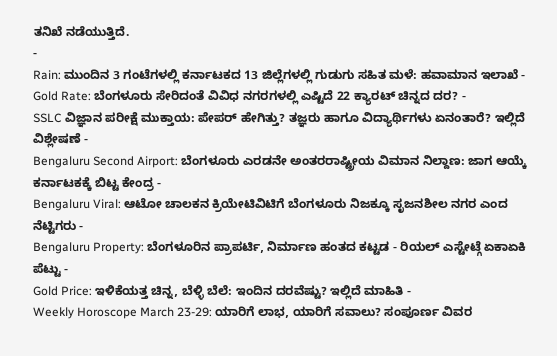ತನಿಖೆ ನಡೆಯುತ್ತಿದೆ.
-
Rain: ಮುಂದಿನ 3 ಗಂಟೆಗಳಲ್ಲಿ ಕರ್ನಾಟಕದ 13 ಜಿಲ್ಲೆಗಳಲ್ಲಿ ಗುಡುಗು ಸಹಿತ ಮಳೆ: ಹವಾಮಾನ ಇಲಾಖೆ -
Gold Rate: ಬೆಂಗಳೂರು ಸೇರಿದಂತೆ ವಿವಿಧ ನಗರಗಳಲ್ಲಿ ಎಷ್ಟಿದೆ 22 ಕ್ಯಾರಟ್ ಚಿನ್ನದ ದರ? -
SSLC ವಿಜ್ಞಾನ ಪರೀಕ್ಷೆ ಮುಕ್ತಾಯ: ಪೇಪರ್ ಹೇಗಿತ್ತು? ತಜ್ಞರು ಹಾಗೂ ವಿದ್ಯಾರ್ಥಿಗಳು ಏನಂತಾರೆ? ಇಲ್ಲಿದೆ ವಿಶ್ಲೇಷಣೆ -
Bengaluru Second Airport: ಬೆಂಗಳೂರು ಎರಡನೇ ಅಂತರರಾಷ್ಟ್ರೀಯ ವಿಮಾನ ನಿಲ್ದಾಣ: ಜಾಗ ಆಯ್ಕೆ ಕರ್ನಾಟಕಕ್ಕೆ ಬಿಟ್ಟ ಕೇಂದ್ರ -
Bengaluru Viral: ಆಟೋ ಚಾಲಕನ ಕ್ರಿಯೇಟಿವಿಟಿಗೆ ಬೆಂಗಳೂರು ನಿಜಕ್ಕೂ ಸೃಜನಶೀಲ ನಗರ ಎಂದ ನೆಟ್ಟಿಗರು -
Bengaluru Property: ಬೆಂಗಳೂರಿನ ಪ್ರಾಪರ್ಟಿ, ನಿರ್ಮಾಣ ಹಂತದ ಕಟ್ಟಡ - ರಿಯಲ್ ಎಸ್ಟೇಟ್ಗೆ ಏಕಾಏಕಿ ಪೆಟ್ಟು -
Gold Price: ಇಳಿಕೆಯತ್ತ ಚಿನ್ನ, ಬೆಳ್ಳಿ ಬೆಲೆ: ಇಂದಿನ ದರವೆಷ್ಟು? ಇಲ್ಲಿದೆ ಮಾಹಿತಿ -
Weekly Horoscope March 23-29: ಯಾರಿಗೆ ಲಾಭ, ಯಾರಿಗೆ ಸವಾಲು? ಸಂಪೂರ್ಣ ವಿವರ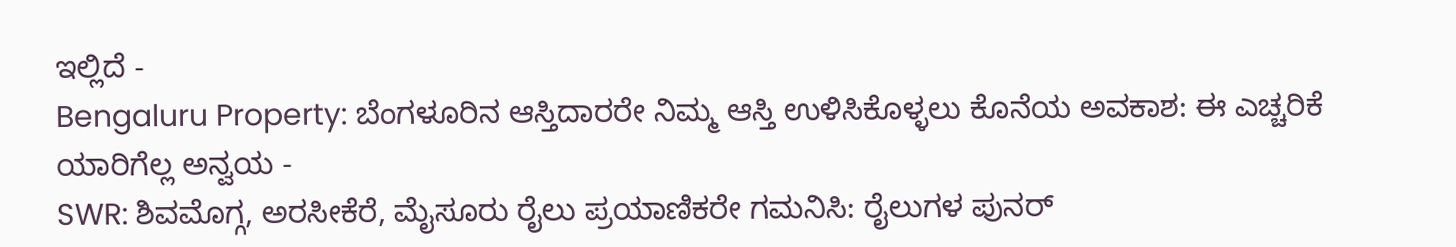ಇಲ್ಲಿದೆ -
Bengaluru Property: ಬೆಂಗಳೂರಿನ ಆಸ್ತಿದಾರರೇ ನಿಮ್ಮ ಆಸ್ತಿ ಉಳಿಸಿಕೊಳ್ಳಲು ಕೊನೆಯ ಅವಕಾಶ: ಈ ಎಚ್ಚರಿಕೆ ಯಾರಿಗೆಲ್ಲ ಅನ್ವಯ -
SWR: ಶಿವಮೊಗ್ಗ, ಅರಸೀಕೆರೆ, ಮೈಸೂರು ರೈಲು ಪ್ರಯಾಣಿಕರೇ ಗಮನಿಸಿ: ರೈಲುಗಳ ಪುನರ್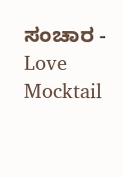ಸಂಚಾರ -
Love Mocktail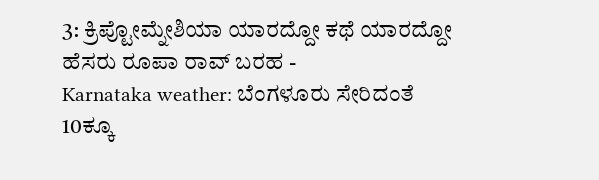3: ಕ್ರಿಪ್ಟೋಮ್ನೇಶಿಯಾ ಯಾರದ್ದೋ ಕಥೆ ಯಾರದ್ದೋ ಹೆಸರು ರೂಪಾ ರಾವ್ ಬರಹ -
Karnataka weather: ಬೆಂಗಳೂರು ಸೇರಿದಂತೆ 10ಕ್ಕೂ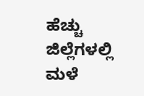ಹೆಚ್ಚು ಜಿಲ್ಲೆಗಳಲ್ಲಿ ಮಳೆ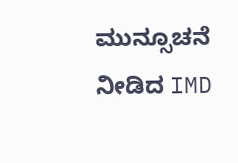ಮುನ್ಸೂಚನೆ ನೀಡಿದ IMD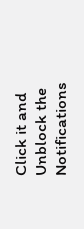Click it and Unblock the Notifications